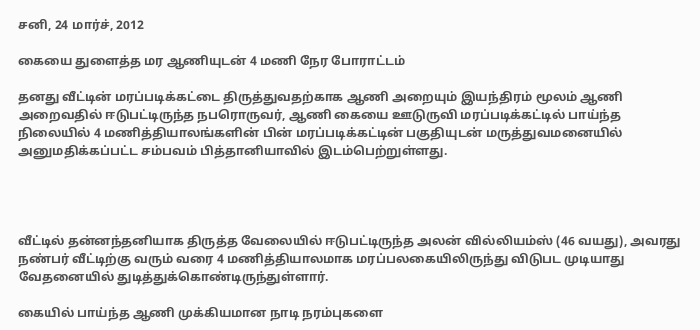சனி, 24 மார்ச், 2012

கையை துளைத்த மர ஆணியுடன் 4 மணி நேர போராட்டம்

தனது வீட்டின் மரப்படிக்கட்டை திருத்துவதற்காக ஆணி அறையும் இயந்திரம் மூலம் ஆணி அறைவதில் ஈடுபட்டிருந்த நபரொருவர், ஆணி கையை ஊடுருவி மரப்படிக்கட்டில் பாய்ந்த நிலையில் 4 மணித்தியாலங்களின் பின் மரப்படிக்கட்டின் பகுதியுடன் மருத்துவமனையில் அனுமதிக்கப்பட்ட சம்பவம் பித்தானியாவில் இடம்பெற்றுள்ளது.




வீட்டில் தன்னந்தனியாக திருத்த வேலையில் ஈடுபட்டிருந்த அலன் வில்லியம்ஸ் (46 வயது), அவரது நண்பர் வீட்டிற்கு வரும் வரை 4 மணித்தியாலமாக மரப்பலகையிலிருந்து விடுபட முடியாது வேதனையில் துடித்துக்கொண்டிருந்துள்ளார்.

கையில் பாய்ந்த ஆணி முக்கியமான நாடி நரம்புகளை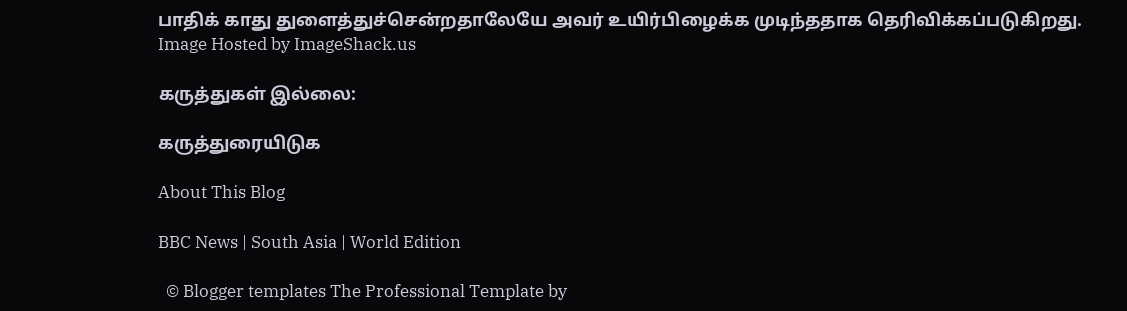பாதிக் காது துளைத்துச்சென்றதாலேயே அவர் உயிர்பிழைக்க முடிந்ததாக தெரிவிக்கப்படுகிறது.
Image Hosted by ImageShack.us

கருத்துகள் இல்லை:

கருத்துரையிடுக

About This Blog

BBC News | South Asia | World Edition

  © Blogger templates The Professional Template by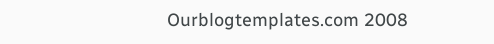Ourblogtemplates.com 2008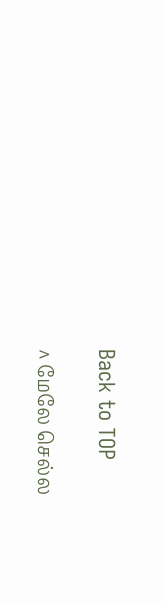Back to TOP

^ மேலே செல்ல